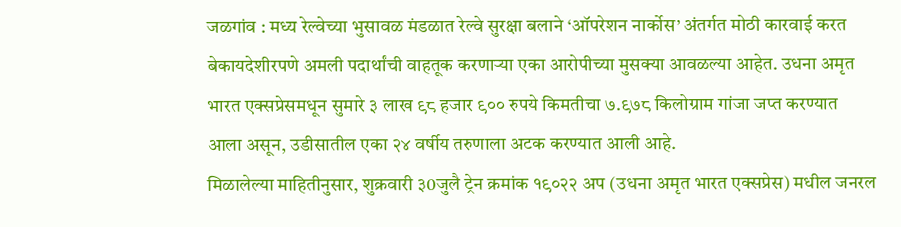जळगांव : मध्य रेल्वेच्या भुसावळ मंडळात रेल्वे सुरक्षा बलाने ‘ऑपरेशन नार्कोस’ अंतर्गत मोठी कारवाई करत बेकायदेशीरपणे अमली पदार्थांची वाहतूक करणाऱ्या एका आरोपीच्या मुसक्या आवळल्या आहेत. उधना अमृत भारत एक्सप्रेसमधून सुमारे ३ लाख ९८ हजार ९०० रुपये किमतीचा ७.९७८ किलोग्राम गांजा जप्त करण्यात आला असून, उडीसातील एका २४ वर्षीय तरुणाला अटक करण्यात आली आहे.
मिळालेल्या माहितीनुसार, शुक्रवारी ३0जुलै ट्रेन क्रमांक १९०२२ अप (उधना अमृत भारत एक्सप्रेस) मधील जनरल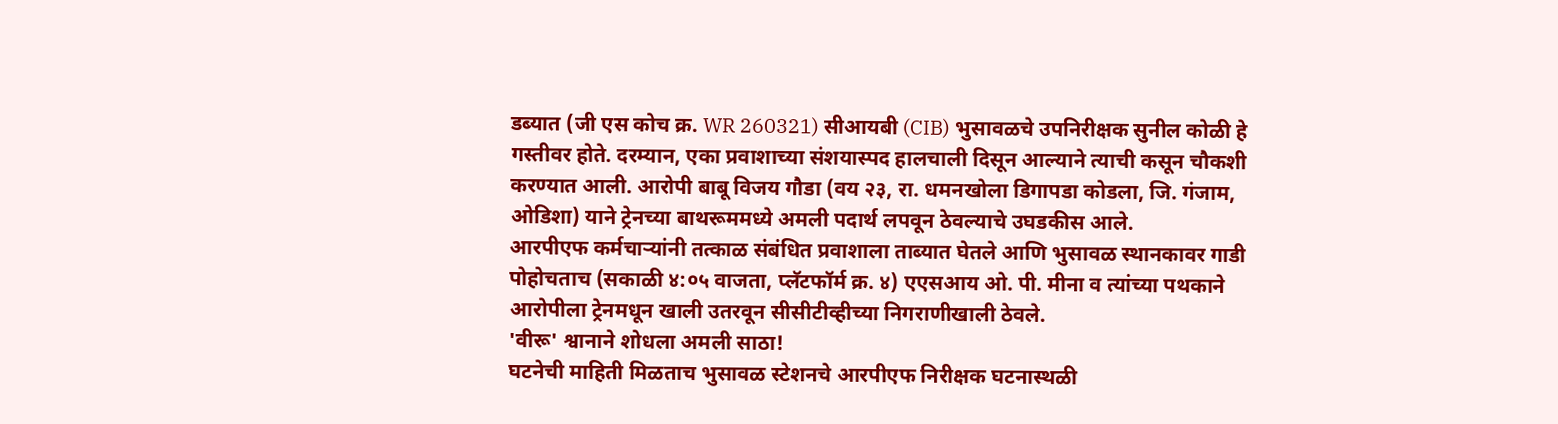डब्यात (जी एस कोच क्र. WR 260321) सीआयबी (CIB) भुसावळचे उपनिरीक्षक सुनील कोळी हे गस्तीवर होते. दरम्यान, एका प्रवाशाच्या संशयास्पद हालचाली दिसून आल्याने त्याची कसून चौकशी करण्यात आली. आरोपी बाबू विजय गौडा (वय २३, रा. धमनखोला डिगापडा कोडला, जि. गंजाम, ओडिशा) याने ट्रेनच्या बाथरूममध्ये अमली पदार्थ लपवून ठेवल्याचे उघडकीस आले.
आरपीएफ कर्मचाऱ्यांनी तत्काळ संबंधित प्रवाशाला ताब्यात घेतले आणि भुसावळ स्थानकावर गाडी पोहोचताच (सकाळी ४:०५ वाजता, प्लॅटफॉर्म क्र. ४) एएसआय ओ. पी. मीना व त्यांच्या पथकाने आरोपीला ट्रेनमधून खाली उतरवून सीसीटीव्हीच्या निगराणीखाली ठेवले.
'वीरू' श्वानाने शोधला अमली साठा!
घटनेची माहिती मिळताच भुसावळ स्टेशनचे आरपीएफ निरीक्षक घटनास्थळी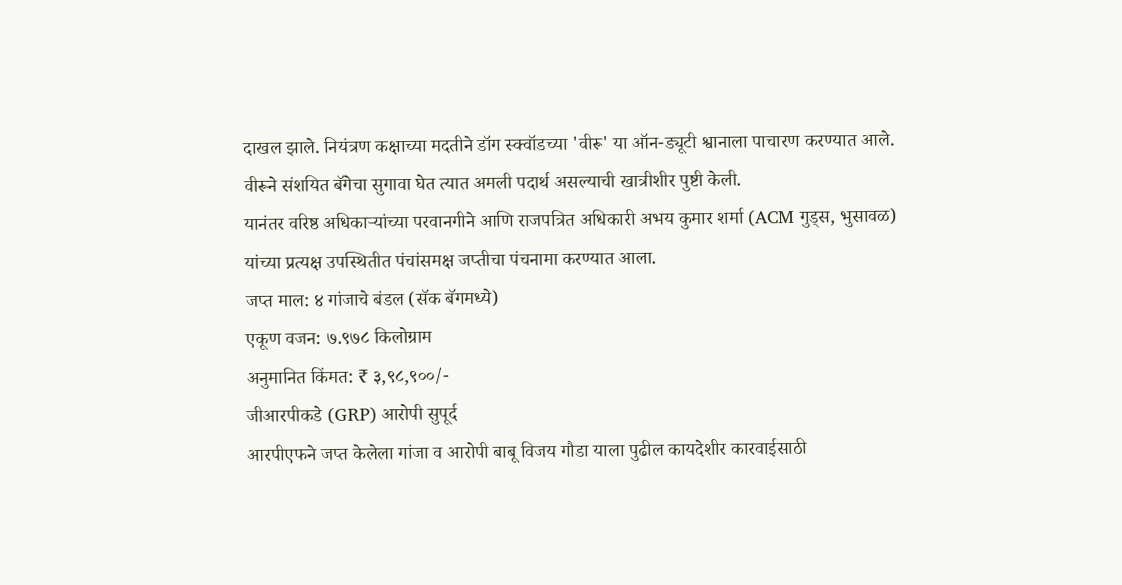दाखल झाले. नियंत्रण कक्षाच्या मदतीने डॉग स्क्वॉडच्या 'वीरू' या ऑन-ड्यूटी श्वानाला पाचारण करण्यात आले. वीरूने संशयित बॅगेचा सुगावा घेत त्यात अमली पदार्थ असल्याची खात्रीशीर पुष्टी केली.
यानंतर वरिष्ठ अधिकाऱ्यांच्या परवानगीने आणि राजपत्रित अधिकारी अभय कुमार शर्मा (ACM गुड्स, भुसावळ) यांच्या प्रत्यक्ष उपस्थितीत पंचांसमक्ष जप्तीचा पंचनामा करण्यात आला.
जप्त माल: ४ गांजाचे बंडल (सॅक बॅगमध्ये)
एकूण वजन: ७.९७८ किलोग्राम
अनुमानित किंमत: ₹ ३,९८,९००/-
जीआरपीकडे (GRP) आरोपी सुपूर्द
आरपीएफने जप्त केलेला गांजा व आरोपी बाबू विजय गौडा याला पुढील कायदेशीर कारवाईसाठी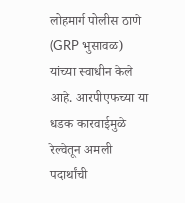लोहमार्ग पोलीस ठाणे (GRP भुसावळ) यांच्या स्वाधीन केले आहे. आरपीएफच्या या धडक कारवाईमुळे रेल्वेतून अमली पदार्थांची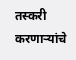तस्करी करणाऱ्यांचे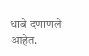धाबे दणाणले आहेत.